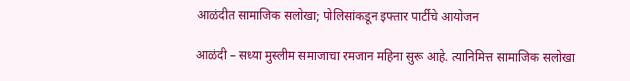आळंदीत सामाजिक सलोखा; पोलिसांकडून इफ्तार पार्टीचे आयोजन

आळंदी – सध्या मुस्लीम समाजाचा रमजान महिना सुरू आहे. त्यानिमित्त सामाजिक सलोखा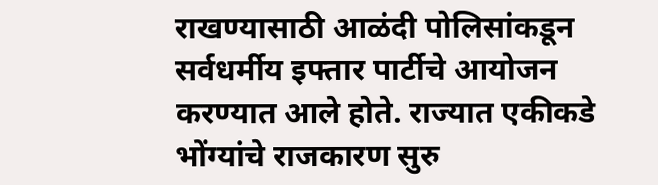राखण्यासाठी आळंदी पोलिसांकडून सर्वधर्मीय इफ्तार पार्टीचे आयोजन करण्यात आले होते. राज्यात एकीकडे भोंग्यांचे राजकारण सुरु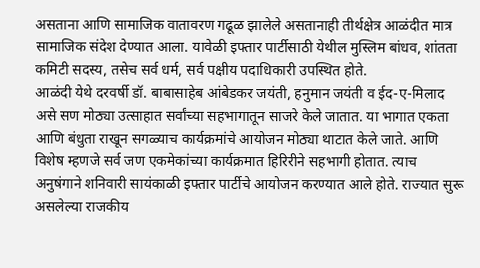असताना आणि सामाजिक वातावरण गढूळ झालेले असतानाही तीर्थक्षेत्र आळंदीत मात्र सामाजिक संदेश देण्यात आला. यावेळी इफ्तार पार्टीसाठी येथील मुस्लिम बांधव, शांतता कमिटी सदस्य, तसेच सर्व धर्म, सर्व पक्षीय पदाधिकारी उपस्थित होते.
आळंदी येथे दरवर्षी डॉ. बाबासाहेब आंबेडकर जयंती, हनुमान जयंती व ईद-ए-मिलाद असे सण मोठ्या उत्साहात सर्वांच्या सहभागातून साजरे केले जातात. या भागात एकता आणि बंधुता राखून सगळ्याच कार्यक्रमांचे आयोजन मोठ्या थाटात केले जाते. आणि विशेष म्हणजे सर्व जण एकमेकांच्या कार्यक्रमात हिरिरीने सहभागी होतात. त्याच अनुषंगाने शनिवारी सायंकाळी इफ्तार पार्टीचे आयोजन करण्यात आले होते. राज्यात सुरू असलेल्या राजकीय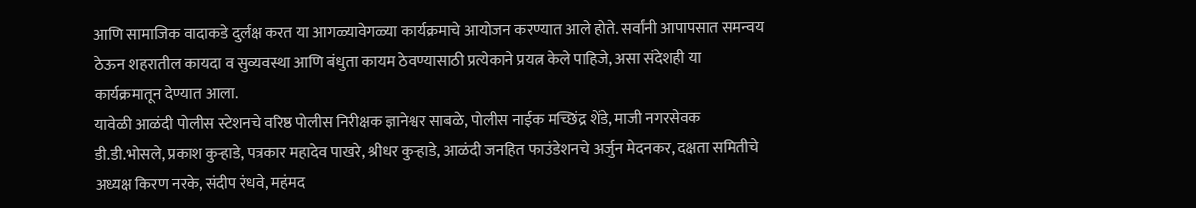आणि सामाजिक वादाकडे दुर्लक्ष करत या आगळ्यावेगळ्या कार्यक्रमाचे आयोजन करण्यात आले होते. सर्वांनी आपापसात समन्वय ठेऊन शहरातील कायदा व सुव्यवस्था आणि बंधुता कायम ठेवण्यासाठी प्रत्येकाने प्रयत्न केले पाहिजे, असा संदेशही या कार्यक्रमातून देण्यात आला.
यावेळी आळंदी पोलीस स्टेशनचे वरिष्ठ पोलीस निरीक्षक ज्ञानेश्वर साबळे, पोलीस नाईक मच्छिंद्र शेंडे, माजी नगरसेवक डी.डी.भोसले, प्रकाश कुऱ्हाडे, पत्रकार महादेव पाखरे, श्रीधर कुऱ्हाडे, आळंदी जनहित फाउंडेशनचे अर्जुन मेदनकर, दक्षता समितीचे अध्यक्ष किरण नरके, संदीप रंधवे, महंमद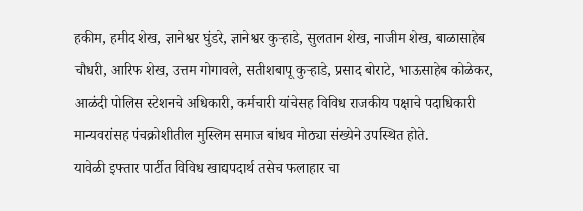हकीम, हमीद शेख, ज्ञानेश्वर घुंडरे, ज्ञानेश्वर कुऱ्हाडे, सुलतान शेख, नाजीम शेख, बाळासाहेब चौधरी, आरिफ शेख, उत्तम गोगावले, सतीशबापू कुऱ्हाडे, प्रसाद बोराटे, भाऊसाहेब कोळेकर, आळंदी पोलिस स्टेशनचे अधिकारी, कर्मचारी यांचेसह विविध राजकीय पक्षाचे पदाधिकारी मान्यवरांसह पंचक्रोशीतील मुस्लिम समाज बांधव मोठ्या संख्येने उपस्थित होते.
यावेळी इफ्तार पार्टीत विविध खाद्यपदार्थ तसेच फलाहार चा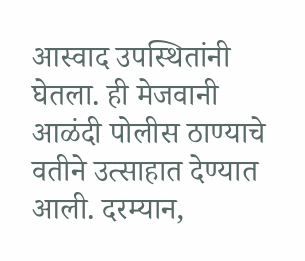आस्वाद उपस्थितांनी घेतला. ही मेजवानी आळंदी पोलीस ठाण्याचे वतीने उत्साहात देण्यात आली. दरम्यान,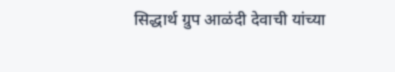सिद्धार्थ ग्रुप आळंदी देवाची यांच्या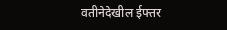वतीनेदेखील ईफ्तर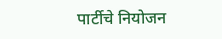पार्टीचे नियोजन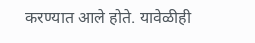करण्यात आले होते. यावेळीही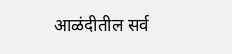आळंदीतील सर्व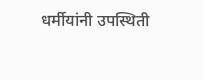धर्मीयांनी उपस्थिती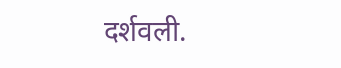दर्शवली.